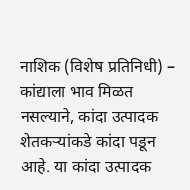नाशिक (विशेष प्रतिनिधी) – कांद्याला भाव मिळत नसल्याने, कांदा उत्पादक शेतकऱ्यांकडे कांदा पडून आहे. या कांदा उत्पादक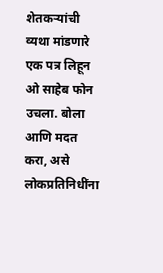शेतकऱ्यांची व्यथा मांडणारे एक पत्र लिहून ओ साहेब फोन उचला. बोला आणि मदत करा, असे लोकप्रतिनिधींना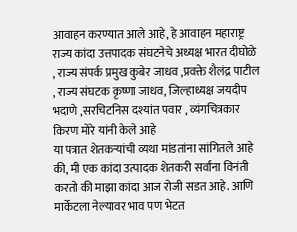आवाहन करण्यात आले आहे, हे आवाहन महाराष्ट्र राज्य कांदा उत्तपादक संघटनेचे अध्यक्ष भारत दीघोळे , राज्य संपर्क प्रमुख कुबेर जाधव ,प्रवक्ते शैलंद्र पाटील , राज्य संघटक कृष्णा जाधव, जिल्हाध्यक्ष जयदीप भदाणे ,सरचिटनिस दश्यांत पवार , व्यंगचित्रकार किरण मोरे यांनी केले आहे
या पत्रात शेतकऱ्यांची व्यथा मांडतांना सांगितले आहे की, मी एक कांदा उत्पादक शेतकरी सर्वांना विनंती करतो की माझा कांदा आज रोजी सडत आहे. आणि मार्केटला नेल्यावर भाव पण भेटत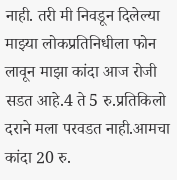नाही. तरी मी निवडून दिलेल्या माझ्या लोकप्रतिनिधीला फोन लावून माझा कांदा आज रोजी सडत आहे.4 ते 5 रु.प्रतिकिलो दराने मला परवडत नाही.आमचा कांदा 20 रु.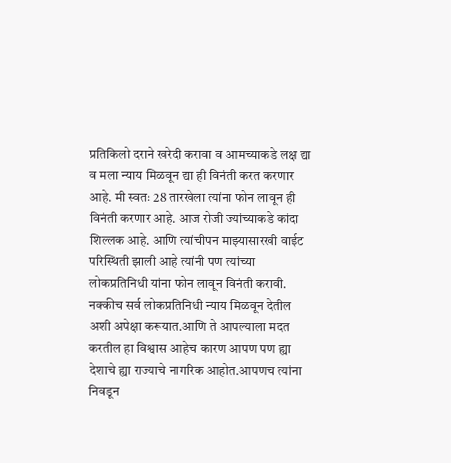प्रतिकिलो दराने खरेदी करावा व आमच्याकडे लक्ष द्या व मला न्याय मिळवून द्या ही विनंती करत करणार आहे. मी स्वतः 28 तारखेला त्यांना फोन लावून ही विनंती करणार आहे. आज रोजी ज्यांच्याकडे कांदा शिल्लक आहे. आणि त्यांचीपन माझ्यासारखी वाईट परिस्थिती झाली आहे त्यांनी पण त्यांच्या लोकप्रतिनिधी यांना फोन लावून विनंती करावी. नक्कीच सर्व लोकप्रतिनिधी न्याय मिळवून देतील अशी अपेक्षा करूयात.आणि ते आपल्याला मदत करतील हा विश्वास आहेच कारण आपण पण ह्या देशाचे ह्या राज्याचे नागरिक आहोत.आपणच त्यांना निवडून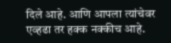दिले आहे. आणि आपला त्यांचेवर एव्हढा तर हक्क नक्कीच आहे.